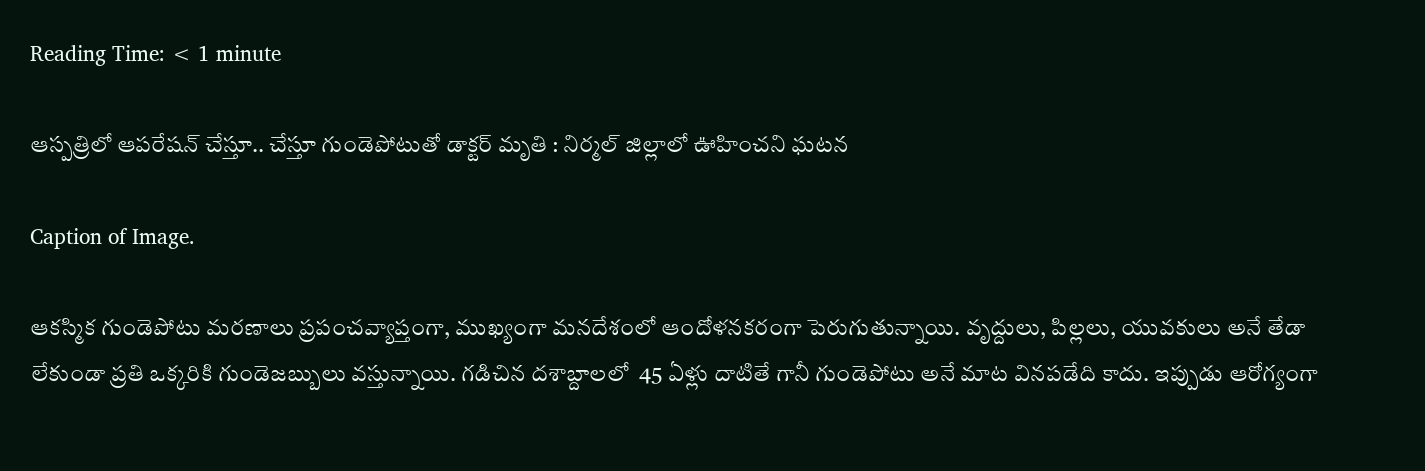Reading Time: < 1 minute

ఆస్పత్రిలో ఆపరేషన్ చేస్తూ.. చేస్తూ గుండెపోటుతో డాక్టర్ మృతి : నిర్మల్ జిల్లాలో ఊహించని ఘటన

Caption of Image.

ఆకస్మిక గుండెపోటు మరణాలు ప్రపంచవ్యాప్తంగా, ముఖ్యంగా మనదేశంలో ఆందోళనకరంగా పెరుగుతున్నాయి. వృద్దులు, పిల్లలు, యువకులు అనే తేడా లేకుండా ప్రతి ఒక్కరికి గుండెజబ్బులు వస్తున్నాయి. గడిచిన దశాబ్దాలలో  45 ఏళ్లు దాటితే గానీ గుండెపోటు అనే మాట వినపడేది కాదు. ఇప్పుడు ఆరోగ్యంగా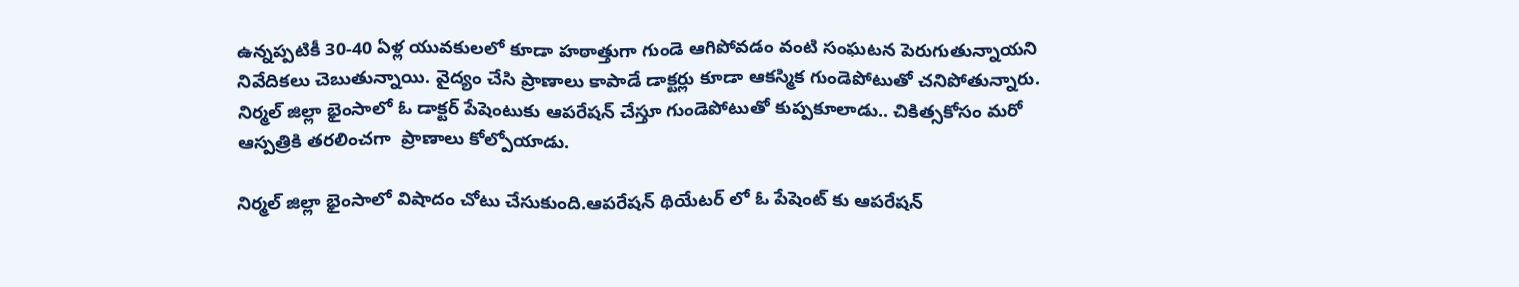ఉన్నప్పటికీ 30-40 ఏళ్ల యువకులలో కూడా హఠాత్తుగా గుండె ఆగిపోవడం వంటి సంఘటన పెరుగుతున్నాయని నివేదికలు చెబుతున్నాయి. వైద్యం చేసి ప్రాణాలు కాపాడే డాక్టర్లు కూడా ఆకస్మిక గుండెపోటుతో చనిపోతున్నారు. నిర్మల్ జిల్లా భైంసాలో ఓ డాక్టర్ పేషెంటుకు ఆపరేషన్ చేస్తూ గుండెపోటుతో కుప్పకూలాడు.. చికిత్సకోసం మరో ఆస్పత్రికి తరలించగా  ప్రాణాలు కోల్పోయాడు.

నిర్మల్ జిల్లా భైంసాలో విషాదం చోటు చేసుకుంది.ఆపరేషన్ థియేటర్ లో ఓ పేషెంట్ కు ఆపరేషన్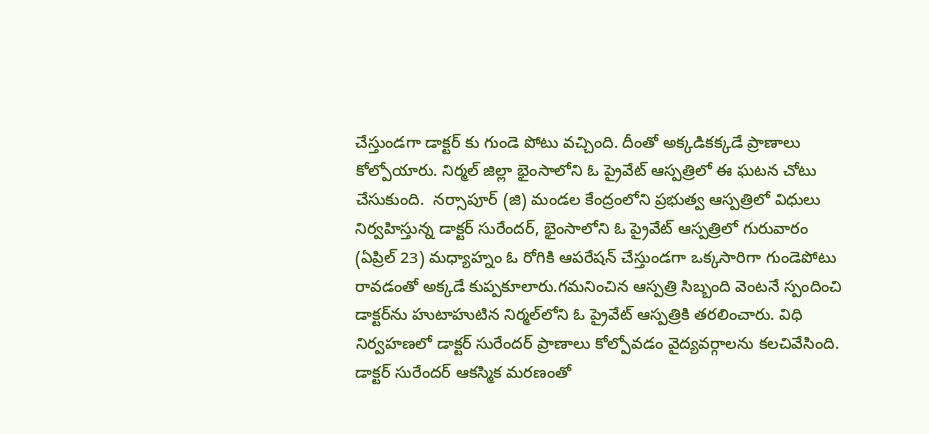చేస్తుండగా డాక్టర్ కు గుండె పోటు వచ్చింది. దీంతో అక్కడికక్కడే ప్రాణాలు కోల్పోయారు. నిర్మల్ జిల్లా భైంసాలోని ఓ ప్రైవేట్ ఆస్పత్రిలో ఈ ఘటన చోటు చేసుకుంది.  నర్సాపూర్ (జి) మండల కేంద్రంలోని ప్రభుత్వ ఆస్పత్రిలో విధులు నిర్వహిస్తున్న డాక్టర్ సురేందర్, భైంసాలోని ఓ ప్రైవేట్ ఆస్పత్రిలో గురువారం (ఏప్రిల్ 23) మధ్యాహ్నం ఓ రోగికి ఆపరేషన్ చేస్తుండగా ఒక్కసారిగా గుండెపోటు రావడంతో అక్కడే కుప్పకూలారు.గమనించిన ఆస్పత్రి సిబ్బంది వెంటనే స్పందించి డాక్టర్‌ను హుటాహుటిన నిర్మల్‌లోని ఓ ప్రైవేట్ ఆస్పత్రికి తరలించారు. విధి నిర్వహణలో డాక్టర్ సురేందర్ ప్రాణాలు కోల్పోవడం వైద్యవర్గాలను కలచివేసింది. డాక్టర్ సురేందర్ ఆకస్మిక మరణంతో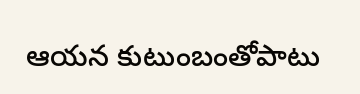ఆయన కుటుంబంతోపాటు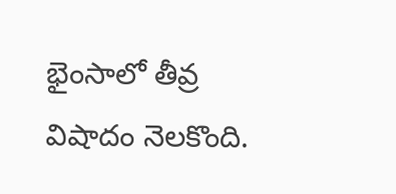భైంసాలో తీవ్ర విషాదం నెలకొంది.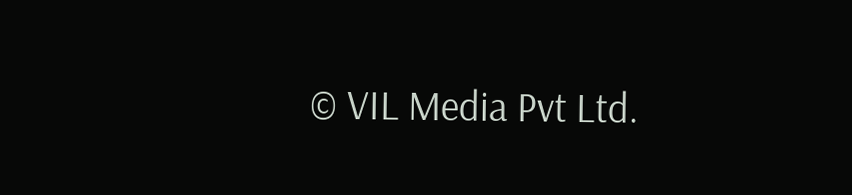© VIL Media Pvt Ltd.